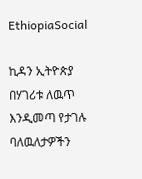EthiopiaSocial

ኪዳን ኢትዮጵያ በሃገሪቱ ለዉጥ እንዲመጣ የታገሉ ባለዉለታዎችን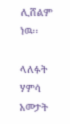ሊሸልም ነዉ፡፡

ላለፉት ሃምሳ አመታት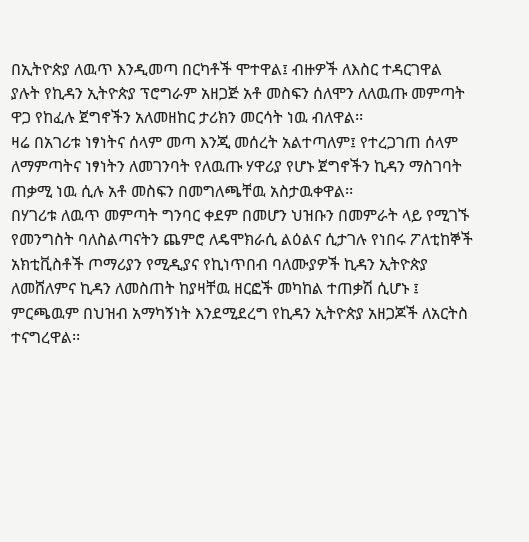በኢትዮጵያ ለዉጥ እንዲመጣ በርካቶች ሞተዋል፤ ብዙዎች ለእስር ተዳርገዋል ያሉት የኪዳን ኢትዮጵያ ፕሮግራም አዘጋጅ አቶ መስፍን ሰለሞን ለለዉጡ መምጣት ዋጋ የከፈሉ ጀግኖችን አለመዘከር ታሪክን መርሳት ነዉ ብለዋል፡፡
ዛሬ በአገሪቱ ነፃነትና ሰላም መጣ እንጂ መሰረት አልተጣለም፤ የተረጋገጠ ሰላም ለማምጣትና ነፃነትን ለመገንባት የለዉጡ ሃዋሪያ የሆኑ ጀግኖችን ኪዳን ማስገባት ጠቃሚ ነዉ ሲሉ አቶ መስፍን በመግለጫቸዉ አስታዉቀዋል፡፡
በሃገሪቱ ለዉጥ መምጣት ግንባር ቀደም በመሆን ህዝቡን በመምራት ላይ የሚገኙ የመንግስት ባለስልጣናትን ጨምሮ ለዴሞክራሲ ልዕልና ሲታገሉ የነበሩ ፖለቲከኞች አክቲቪስቶች ጦማሪያን የሚዲያና የኪነጥበብ ባለሙያዎች ኪዳን ኢትዮጵያ ለመሸለምና ኪዳን ለመስጠት ከያዛቸዉ ዘርፎች መካከል ተጠቃሽ ሲሆኑ ፤ ምርጫዉም በህዝብ አማካኝነት እንደሚደረግ የኪዳን ኢትዮጵያ አዘጋጆች ለአርትስ ተናግረዋል፡፡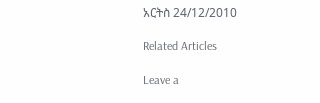አርትስ 24/12/2010

Related Articles

Leave a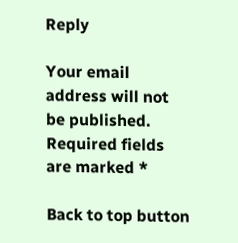Reply

Your email address will not be published. Required fields are marked *

Back to top button